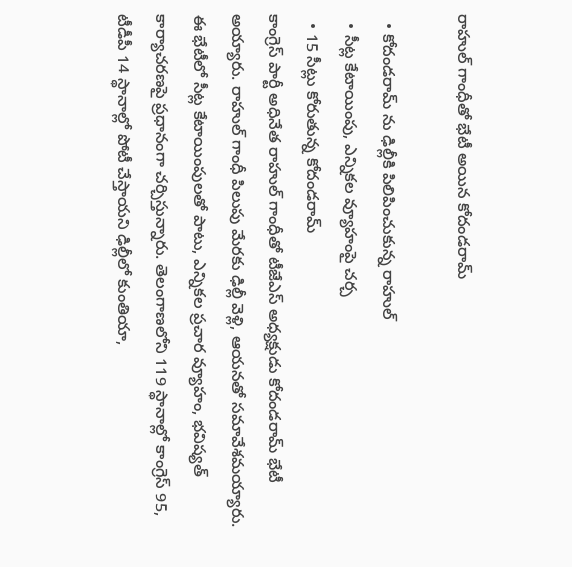రాహుల్ గాంధీతో భేటీ అయిన కోదండరామ్

  • కోదండరామ్ ను ఢిల్లీకి పిలిపించుకున్న రాహుల్
  • సీట్ల కేటాయింపు, ఎన్నికల వ్యూహంపై చర్చ
  • 15 సీట్లు కోరుతున్న కోదండరామ్
కాంగ్రెస్ పార్టీ అధినేత రాహుల్ గాంధీతో టీజేఎస్ అధ్యక్షుడు కోదండరామ్ భేటీ అయ్యారు. రాహుల్ గాంధీ పిలుపు మేరకు ఢిల్లీ వెళ్లి, ఆయనతో సమావేశమయ్యారు. ఈ భేటీలో సీట్ల కేటాయింపులతో పాటు, ఎన్నికల ప్రచార వ్యూహం, భవిష్యత్ కార్యాచరణపై ప్రధానంగా చర్చిస్తున్నారు. తెలంగాణలోని 119 స్థానాల్లో కాంగ్రెస్ 95, టీడీపీ 14 స్థానాల్లో పోటీ చేస్తాయని ఢిల్లీలో కుంతియా,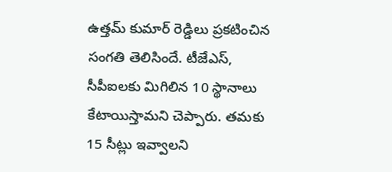ఉత్తమ్ కుమార్ రెడ్డిలు ప్రకటించిన సంగతి తెలిసిందే. టీజేఎస్, సీపీఐలకు మిగిలిన 10 స్థానాలు కేటాయిస్తామని చెప్పారు. తమకు 15 సీట్లు ఇవ్వాలని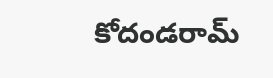కోదండరామ్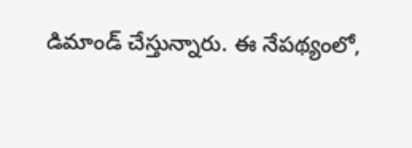డిమాండ్ చేస్తున్నారు. ఈ నేపథ్యంలో,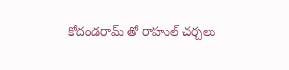కోదండరామ్ తో రాహుల్ చర్చలు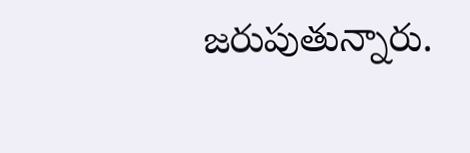జరుపుతున్నారు.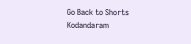Go Back to Shorts
Kodandaram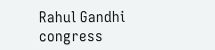Rahul Gandhi
congress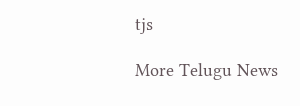tjs

More Telugu News